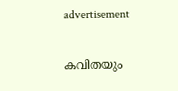advertisement

കവിതയും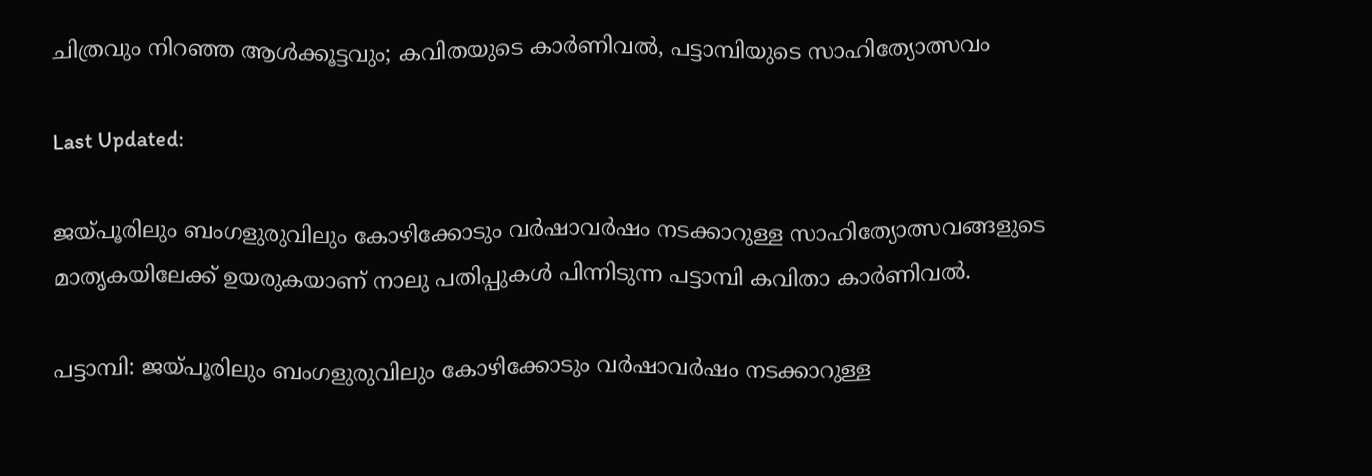ചിത്രവും നിറഞ്ഞ ആൾക്കൂട്ടവും; കവിതയുടെ കാർണിവൽ, പട്ടാമ്പിയുടെ സാഹിത്യോത്സവം

Last Updated:

ജയ്പൂരിലും ബംഗളുരുവിലും കോഴിക്കോടും വർഷാവർഷം നടക്കാറുള്ള സാഹിത്യോത്സവങ്ങളുടെ മാതൃകയിലേക്ക് ഉയരുകയാണ് നാലു പതിപ്പുകൾ പിന്നിടുന്ന പട്ടാമ്പി കവിതാ കാർണിവൽ.

പട്ടാമ്പി: ജയ്പൂരിലും ബംഗളുരുവിലും കോഴിക്കോടും വർഷാവർഷം നടക്കാറുള്ള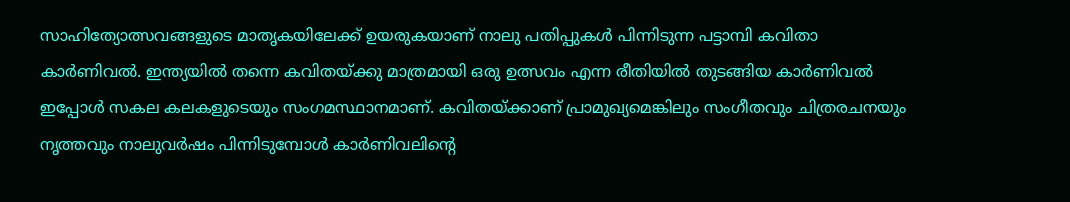സാഹിത്യോത്സവങ്ങളുടെ മാതൃകയിലേക്ക് ഉയരുകയാണ് നാലു പതിപ്പുകൾ പിന്നിടുന്ന പട്ടാമ്പി കവിതാ കാർണിവൽ. ഇന്ത്യയിൽ തന്നെ കവിതയ്ക്കു മാത്രമായി ഒരു ഉത്സവം എന്ന രീതിയിൽ തുടങ്ങിയ കാർണിവൽ ഇപ്പോൾ സകല കലകളുടെയും സംഗമസ്ഥാനമാണ്. കവിതയ്ക്കാണ് പ്രാമുഖ്യമെങ്കിലും സംഗീതവും ചിത്രരചനയും നൃത്തവും നാലുവർഷം പിന്നിടുമ്പോൾ കാർണിവലിന്‍റെ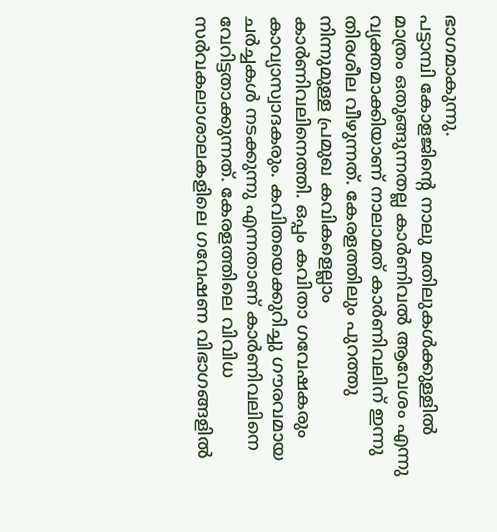ഭാഗമാകുന്നു.
പട്ടാമ്പി കോളജിന്‍റെ നാലു മതിലുകൾക്കുള്ളിൽ മാത്രം ഒതുങ്ങുന്നതല്ല കാർണിവൽ ആവേശം എന്നു വ്യക്തമാക്കിയാണ് നാലാമത് കാർണിവലിന് ഇന്നു തിരശീല വീഴുന്നത്. കേരളത്തിലും പുറത്തു നിന്നുമുള്ള പ്രമുഖ കവികളെല്ലാം കാർണിവലിനെത്തി. ഒപ്പം കവിതാ ഗവേഷകരും കാവ്യാസ്വാദകരും. കവിതയെക്കുറിച്ചു ഗൗരവമായ ചർച്ചകൾ നടക്കുന്നു എന്നതാണ് കാർണിവലിനെ വേറിട്ടതാക്കുന്നത്. കേരളത്തിലെ വിവിധ സർവകലാശാലകളിലെ ഗവേഷണ വിഭാഗങ്ങളിൽ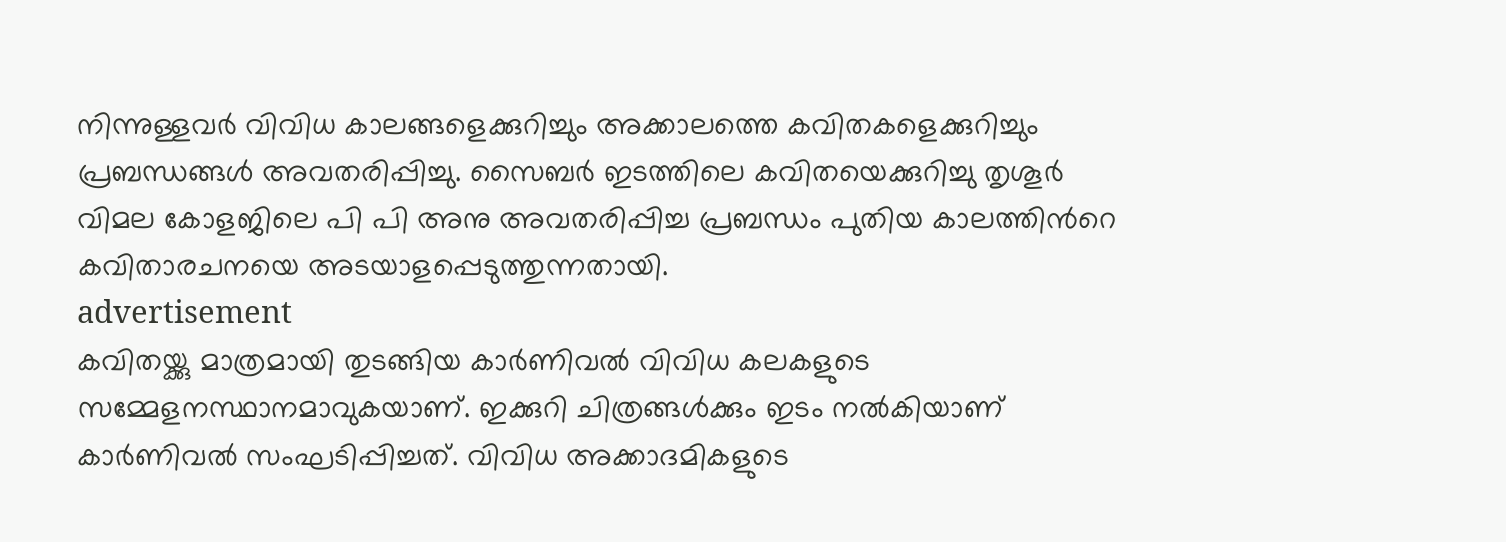നിന്നുള്ളവർ വിവിധ കാലങ്ങളെക്കുറിച്ചും അക്കാലത്തെ കവിതകളെക്കുറിച്ചും പ്രബന്ധങ്ങൾ അവതരിപ്പിച്ചു. സൈബർ ഇടത്തിലെ കവിതയെക്കുറിച്ചു തൃശൂർ വിമല കോളജിലെ പി പി അനു അവതരിപ്പിച്ച പ്രബന്ധം പുതിയ കാലത്തിന്‍റെ കവിതാരചനയെ അടയാളപ്പെടുത്തുന്നതായി.
advertisement
കവിതയ്ക്കു മാത്രമായി തുടങ്ങിയ കാർണിവൽ വിവിധ കലകളുടെ സമ്മേളനസ്ഥാനമാവുകയാണ്. ഇക്കുറി ചിത്രങ്ങൾക്കും ഇടം നൽകിയാണ് കാർണിവൽ സംഘടിപ്പിച്ചത്. വിവിധ അക്കാദമികളുടെ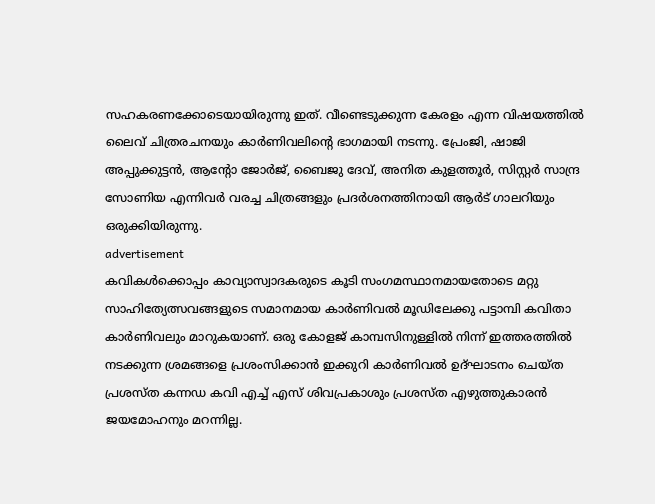സഹകരണക്കോടെയായിരുന്നു ഇത്. വീണ്ടെടുക്കുന്ന കേരളം എന്ന വിഷയത്തിൽ ലൈവ് ചിത്രരചനയും കാർണിവലിന്‍റെ ഭാഗമായി നടന്നു. പ്രേംജി, ഷാജി അപ്പുക്കുട്ടൻ, ആന്‍റോ ജോർജ്, ബൈജു ദേവ്, അനിത കുളത്തൂർ, സിസ്റ്റർ സാന്ദ്ര സോണിയ എന്നിവർ വരച്ച ചിത്രങ്ങളും പ്രദർശനത്തിനായി ആർട് ഗാലറിയും ഒരുക്കിയിരുന്നു.
advertisement
കവികൾക്കൊപ്പം കാവ്യാസ്വാദകരുടെ കൂടി സംഗമസ്ഥാനമായതോടെ മറ്റു സാഹിത്യേത്സവങ്ങളുടെ സമാനമായ കാർണിവൽ മൂഡിലേക്കു പട്ടാമ്പി കവിതാ കാർണിവലും മാറുകയാണ്. ഒരു കോളജ് കാമ്പസിനുള്ളിൽ നിന്ന് ഇത്തരത്തിൽ നടക്കുന്ന ശ്രമങ്ങളെ പ്രശംസിക്കാൻ ഇക്കുറി കാർണിവൽ ഉദ്ഘാടനം ചെയ്ത പ്രശസ്ത കന്നഡ കവി എച്ച് എസ് ശിവപ്രകാശും പ്രശസ്ത എഴുത്തുകാരൻ ജയമോഹനും മറന്നില്ല.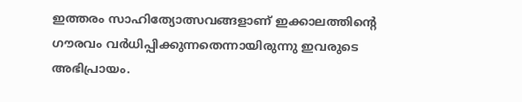ഇത്തരം സാഹിത്യോത്സവങ്ങളാണ് ഇക്കാലത്തിന്‍റെ ഗൗരവം വർധിപ്പിക്കുന്നതെന്നായിരുന്നു ഇവരുടെ അഭിപ്രായം.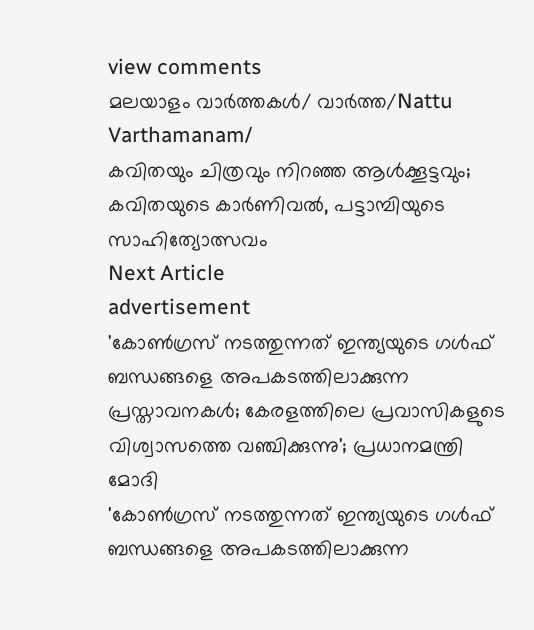view comments
മലയാളം വാർത്തകൾ/ വാർത്ത/Nattu Varthamanam/
കവിതയും ചിത്രവും നിറഞ്ഞ ആൾക്കൂട്ടവും; കവിതയുടെ കാർണിവൽ, പട്ടാമ്പിയുടെ സാഹിത്യോത്സവം
Next Article
advertisement
'കോൺഗ്രസ് നടത്തുന്നത് ഇന്ത്യയുടെ ഗൾഫ് ബന്ധങ്ങളെ അപകടത്തിലാക്കുന്ന പ്രസ്താവനകൾ; കേരളത്തിലെ പ്രവാസികളുടെ വിശ്വാസത്തെ വഞ്ചിക്കുന്നു'; പ്രധാനമന്ത്രി മോദി
'കോൺഗ്രസ് നടത്തുന്നത് ഇന്ത്യയുടെ ഗൾഫ് ബന്ധങ്ങളെ അപകടത്തിലാക്കുന്ന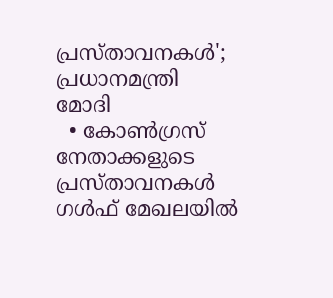പ്രസ്താവനകൾ'; പ്രധാനമന്ത്രി മോദി
  • കോൺഗ്രസ് നേതാക്കളുടെ പ്രസ്താവനകൾ ഗൾഫ് മേഖലയിൽ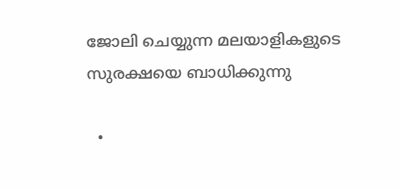ജോലി ചെയ്യുന്ന മലയാളികളുടെ സുരക്ഷയെ ബാധിക്കുന്നു

  •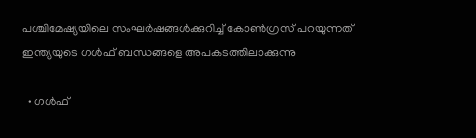പശ്ചിമേഷ്യയിലെ സംഘർഷങ്ങൾക്കുറിച്ച് കോൺഗ്രസ് പറയുന്നത് ഇന്ത്യയുടെ ഗൾഫ് ബന്ധങ്ങളെ അപകടത്തിലാക്കുന്നു

  • ഗൾഫ്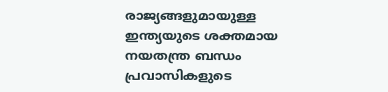രാജ്യങ്ങളുമായുള്ള ഇന്ത്യയുടെ ശക്തമായ നയതന്ത്ര ബന്ധം പ്രവാസികളുടെ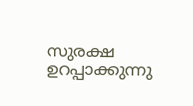സുരക്ഷ ഉറപ്പാക്കുന്നു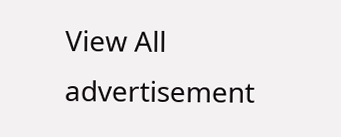View All
advertisement